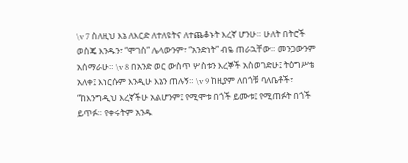\v 7 ስለዚህ እኔ ለእርድ ለተለዩትና ለተጨቆኑት እረኛ ሆንሁ። ሁለት በትሮች ወስጄ እንዱን፣ “ሞገስ” ሌላውንም፣ “አንድነት” ብዬ ጠራኋቸው። መንጋውንም አሰማራሁ። \v 8 በአንድ ወር ውስጥ ሦስቱን እረኞች አስወገድሁ፤ ትዕግሥቴ አለቀ፤ እነርሱም እንዲሁ እኔን ጠሉኝ። \v 9 ከዚያም ለበጎቹ ባለቤቶች፣ “ከእንግዲህ እረኛችሁ አልሆንም፤ የሚሞቱ በጎች ይሙቱ፤ የሚጠፉት በጎች ይጥፉ። የቀሩትም አንዱ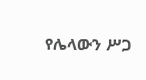የሌላውን ሥጋ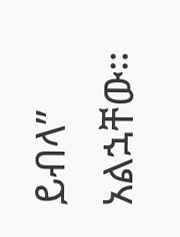ይብላ” አልኋቸው።